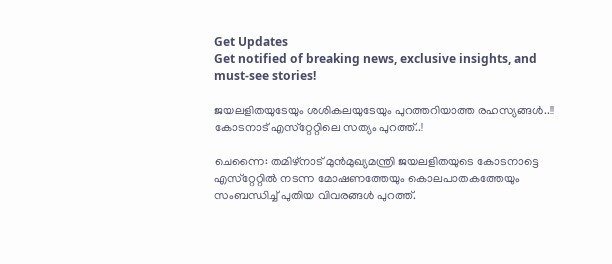Get Updates
Get notified of breaking news, exclusive insights, and must-see stories!

ജയലളിതയുടേയും ശശികലയുടേയും പുറത്തറിയാത്ത രഹസ്യങ്ങള്‍..!! കോടനാട് എസ്‌റ്റേറ്റിലെ സത്യം പുറത്ത്..!

ചെന്നൈ: തമിഴ്‌നാട് മുന്‍മുഖ്യമന്ത്രി ജയലളിതയുടെ കോടനാട്ടെ എസ്‌റ്റേറ്റില്‍ നടന്ന മോഷണത്തേയും കൊലപാതകത്തേയും സംബന്ധിച്ച് പുതിയ വിവരങ്ങള്‍ പുറത്ത്.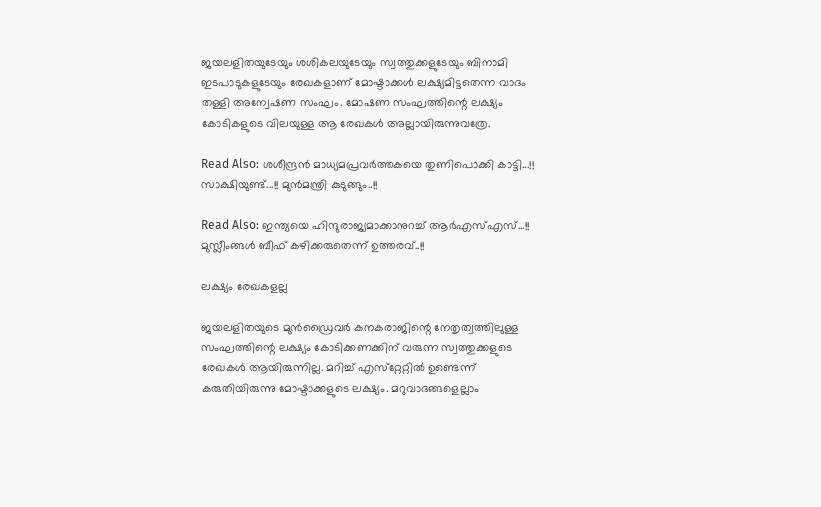ജയലളിതയുടേയും ശശികലയുടേയും സ്വത്തുക്കളുടേയും ബിനാമി ഇടപാടുകളുടേയും രേഖകളാണ് മോഷ്ടാക്കള്‍ ലക്ഷ്യമിട്ടതെന്ന വാദം തള്ളി അന്വേഷണ സംഘം. മോഷണ സംഘത്തിന്റെ ലക്ഷ്യം കോടികളുടെ വിലയുള്ള ആ രേഖകള്‍ അല്ലായിരുന്നുവത്രേ.

Read Also: ശശീന്ദ്രന്‍ മാധ്യമപ്രവര്‍ത്തകയെ തുണിപൊക്കി കാട്ടി...!! സാക്ഷിയുണ്ട്...!! മുന്‍മന്ത്രി കുടുങ്ങും..!!

Read Also: ഇന്ത്യയെ ഹിന്ദുരാജ്യമാക്കാനുറച്ച് ആര്‍എസ്എസ്...!! മുസ്ലീംങ്ങള്‍ ബീഫ് കഴിക്കരുതെന്ന് ഉത്തരവ്..!!

ലക്ഷ്യം രേഖകളല്ല

ജയലളിതയുടെ മുന്‍ഡ്രൈവര്‍ കനകരാജിന്റെ നേതൃത്വത്തിലുള്ള സംഘത്തിന്റെ ലക്ഷ്യം കോടിക്കണക്കിന് വരുന്ന സ്വത്തുക്കളുടെ രേഖകള്‍ ആയിരുന്നില്ല. മറിച്ച് എസ്‌റ്റേറ്റില്‍ ഉണ്ടെന്ന് കരുതിയിരുന്നു മോഷ്ടാക്കളുടെ ലക്ഷ്യം. മറുവാദങ്ങളെല്ലാം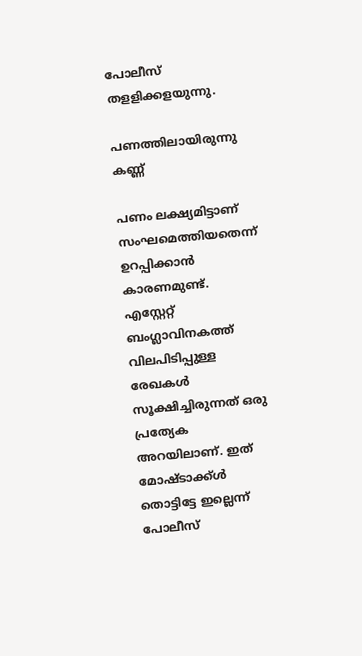പോലീസ് തളളിക്കളയുന്നു.

പണത്തിലായിരുന്നു കണ്ണ്

പണം ലക്ഷ്യമിട്ടാണ് സംഘമെത്തിയതെന്ന് ഉറപ്പിക്കാന്‍ കാരണമുണ്ട്. എസ്റ്റേറ്റ് ബംഗ്ലാവിനകത്ത് വിലപിടിപ്പുള്ള രേഖകള്‍ സൂക്ഷിച്ചിരുന്നത് ഒരു പ്രത്യേക അറയിലാണ്. ഇത് മോഷ്ടാക്ക്ള്‍ തൊട്ടിട്ടേ ഇല്ലെന്ന് പോലീസ്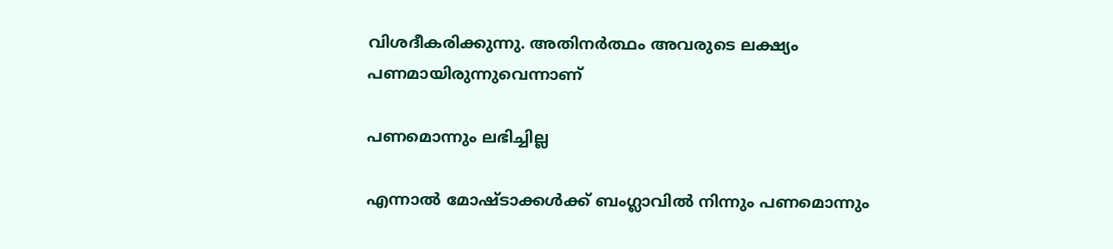വിശദീകരിക്കുന്നു. അതിനര്‍ത്ഥം അവരുടെ ലക്ഷ്യം പണമായിരുന്നുവെന്നാണ്

പണമൊന്നും ലഭിച്ചില്ല

എന്നാല്‍ മോഷ്ടാക്കള്‍ക്ക് ബംഗ്ലാവില്‍ നിന്നും പണമൊന്നും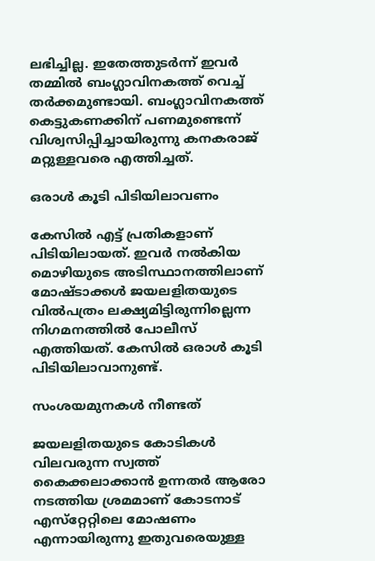ലഭിച്ചില്ല. ഇതേത്തുടര്‍ന്ന് ഇവര്‍ തമ്മില്‍ ബംഗ്ലാവിനകത്ത് വെച്ച് തര്‍ക്കമുണ്ടായി. ബംഗ്ലാവിനകത്ത് കെട്ടുകണക്കിന് പണമുണ്ടെന്ന് വിശ്വസിപ്പിച്ചായിരുന്നു കനകരാജ് മറ്റുള്ളവരെ എത്തിച്ചത്.

ഒരാൾ കൂടി പിടിയിലാവണം

കേസില്‍ എട്ട് പ്രതികളാണ് പിടിയിലായത്. ഇവര്‍ നല്‍കിയ മൊഴിയുടെ അടിസ്ഥാനത്തിലാണ് മോഷ്ടാക്കള്‍ ജയലളിതയുടെ വില്‍പത്രം ലക്ഷ്യമിട്ടിരുന്നില്ലെന്ന നിഗമനത്തില്‍ പോലീസ് എത്തിയത്. കേസില്‍ ഒരാള്‍ കൂടി പിടിയിലാവാനുണ്ട്.

സംശയമുനകൾ നീണ്ടത്

ജയലളിതയുടെ കോടികള്‍ വിലവരുന്ന സ്വത്ത് കൈക്കലാക്കാന്‍ ഉന്നതര്‍ ആരോ നടത്തിയ ശ്രമമാണ് കോടനാട് എസ്‌റ്റേറ്റിലെ മോഷണം എന്നായിരുന്നു ഇതുവരെയുള്ള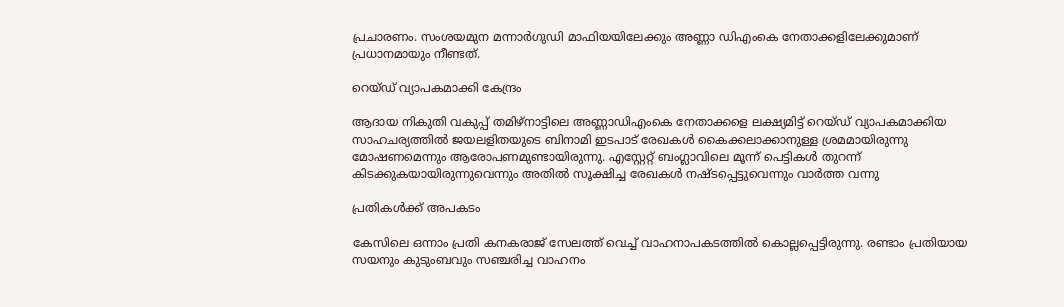പ്രചാരണം. സംശയമുന മന്നാര്‍ഗുഡി മാഫിയയിലേക്കും അണ്ണാ ഡിഎംകെ നേതാക്കളിലേക്കുമാണ് പ്രധാനമായും നീണ്ടത്.

റെയ്ഡ് വ്യാപകമാക്കി കേന്ദ്രം

ആദായ നികുതി വകുപ്പ് തമിഴ്‌നാട്ടിലെ അണ്ണാഡിഎംകെ നേതാക്കളെ ലക്ഷ്യമിട്ട് റെയ്ഡ് വ്യാപകമാക്കിയ സാഹചര്യത്തില്‍ ജയലളിതയുടെ ബിനാമി ഇടപാട് രേഖകള്‍ കൈക്കലാക്കാനുള്ള ശ്രമമായിരുന്നു മോഷണമെന്നും ആരോപണമുണ്ടായിരുന്നു. എസ്റ്റേറ്റ് ബംഗ്ലാവിലെ മൂന്ന് പെട്ടികള്‍ തുറന്ന് കിടക്കുകയായിരുന്നുവെന്നും അതില്‍ സൂക്ഷിച്ച രേഖകള്‍ നഷ്ടപ്പെട്ടുവെന്നും വാര്‍ത്ത വന്നു

പ്രതികൾക്ക് അപകടം

കേസിലെ ഒന്നാം പ്രതി കനകരാജ് സേലത്ത് വെച്ച് വാഹനാപകടത്തില്‍ കൊല്ലപ്പെട്ടിരുന്നു. രണ്ടാം പ്രതിയായ സയനും കുടുംബവും സഞ്ചരിച്ച വാഹനം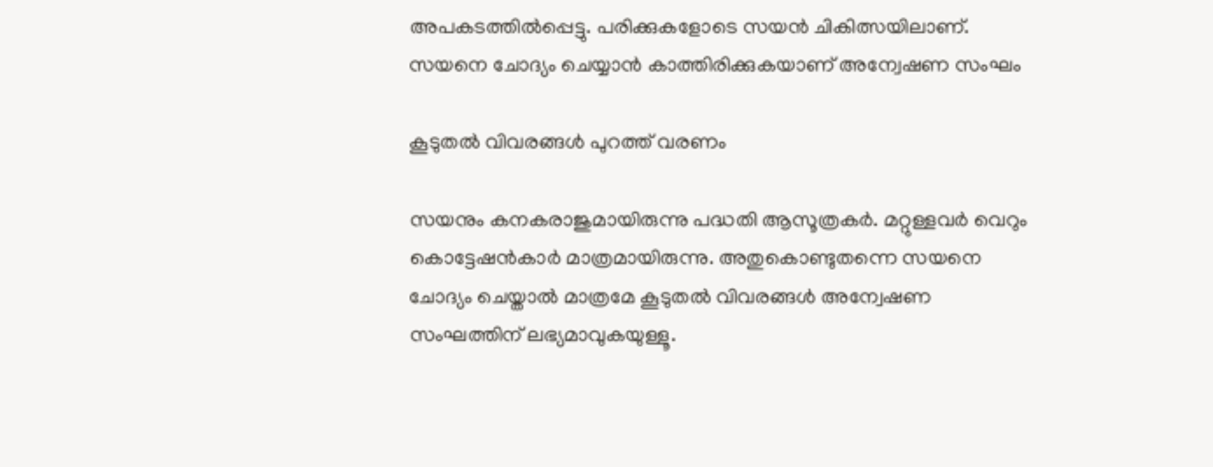അപകടത്തില്‍പ്പെട്ടു. പരിക്കുകളോടെ സയന്‍ ചികിത്സയിലാണ്. സയനെ ചോദ്യം ചെയ്യാന്‍ കാത്തിരിക്കുകയാണ് അന്വേഷണ സംഘം

കൂടുതൽ വിവരങ്ങൾ പുറത്ത് വരണം

സയനും കനകരാജുമായിരുന്നു പദ്ധതി ആസൂത്രകര്‍. മറ്റുള്ളവര്‍ വെറും കൊട്ടേഷന്‍കാര്‍ മാത്രമായിരുന്നു. അതുകൊണ്ടുതന്നെ സയനെ ചോദ്യം ചെയ്താല്‍ മാത്രമേ കൂടുതല്‍ വിവരങ്ങള്‍ അന്വേഷണ സംഘത്തിന് ലഭ്യമാവുകയുള്ളൂ.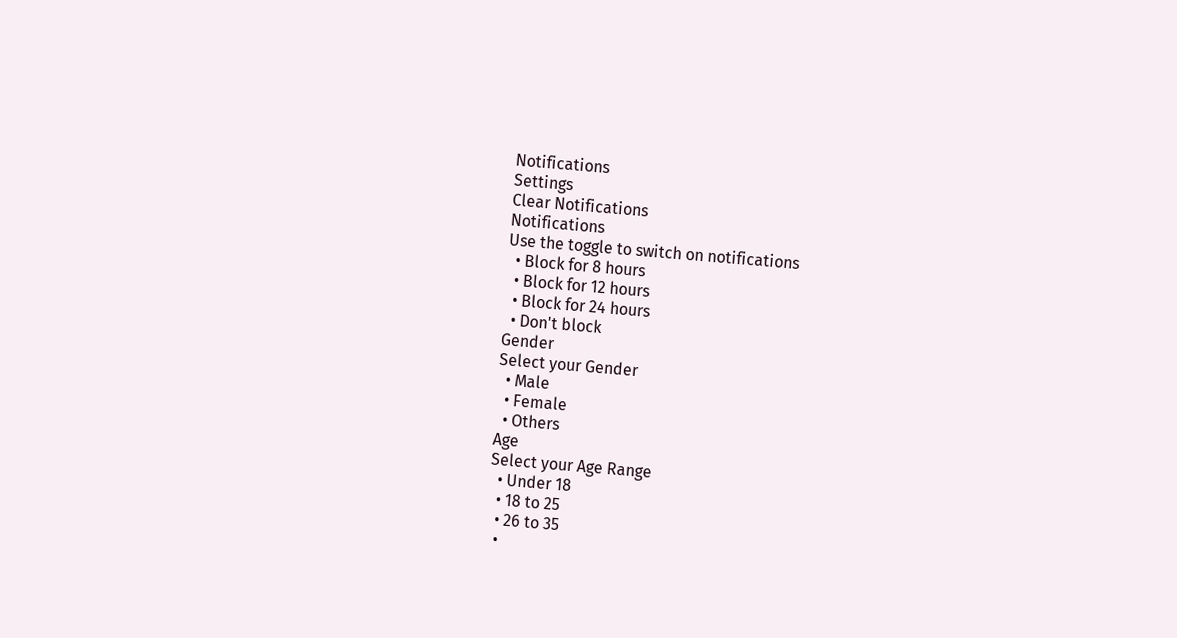Notifications
Settings
Clear Notifications
Notifications
Use the toggle to switch on notifications
  • Block for 8 hours
  • Block for 12 hours
  • Block for 24 hours
  • Don't block
Gender
Select your Gender
  • Male
  • Female
  • Others
Age
Select your Age Range
  • Under 18
  • 18 to 25
  • 26 to 35
  •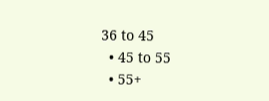36 to 45
  • 45 to 55
  • 55+